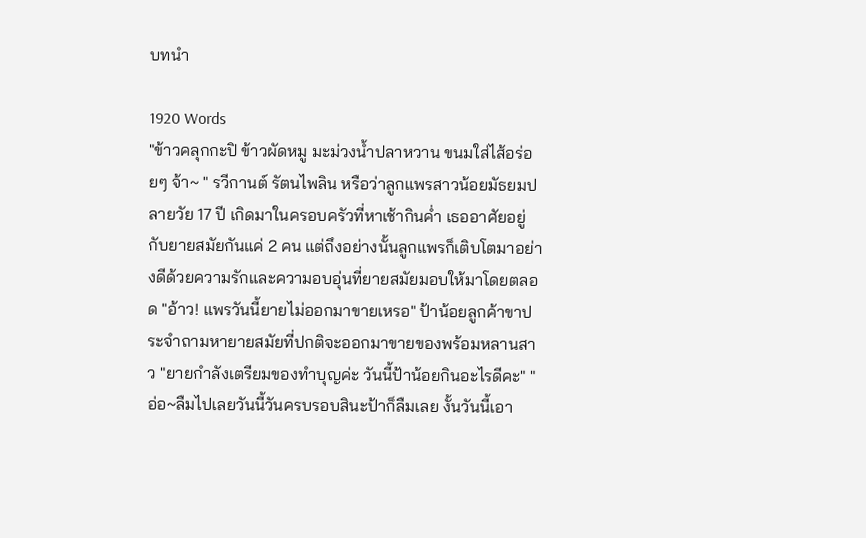บทนำ

1920 Words
"ข้าวคลุกกะปิ ข้าวผัดหมู มะม่วงน้ำปลาหวาน ขนมใส่ไส้อร่อยๆ จ้า~ " รวีกานต์ รัตนไพลิน หรือว่าลูกแพรสาวน้อยมัธยมปลายวัย 17 ปี เกิดมาในครอบครัวที่หาเช้ากินค่ำ เธออาศัยอยู่กับยายสมัยกันแค่ 2 คน แต่ถึงอย่างนั้นลูกแพรก็เติบโตมาอย่างดีด้วยความรักและความอบอุ่นที่ยายสมัยมอบให้มาโดยตลอด "อ้าว! แพรวันนี้ยายไม่ออกมาขายเหรอ" ป้าน้อยลูกค้าขาประจำถามหายายสมัยที่ปกติจะออกมาขายของพร้อมหลานสาว "ยายกำลังเตรียมของทำบุญค่ะ วันนี้ป้าน้อยกินอะไรดีคะ" "อ่อ~ลืมไปเลยวันนี้วันครบรอบสินะป้าก็ลืมเลย งั้นวันนี้เอา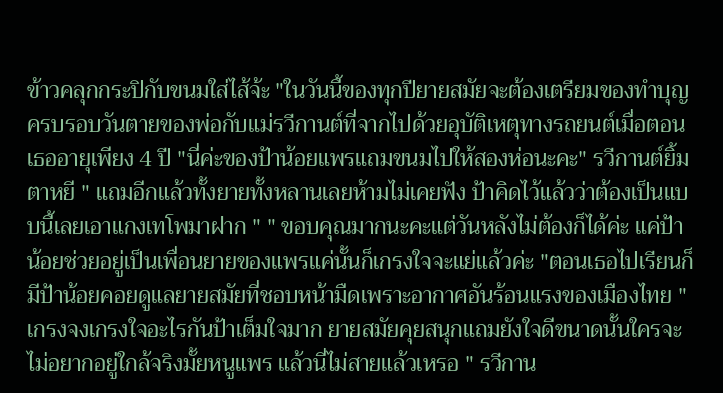ข้าวคลุกกระปิกับขนมใส่ไส้จ้ะ "ในวันนี้ของทุกปียายสมัยจะต้องเตรียมของทำบุญครบรอบวันตายของพ่อกับแม่รวีกานต์ที่จากไปด้วยอุบัติเหตุทางรถยนต์เมื่อตอนเธออายุเพียง 4 ปี "นี่ค่ะของป้าน้อยแพรแถมขนมไปให้สองห่อนะคะ" รวีกานต์ยิ้มตาหยี " แถมอีกแล้วทั้งยายทั้งหลานเลยห้ามไม่เคยฟัง ป้าคิดไว้แล้วว่าต้องเป็นแบบนี้เลยเอาแกงเทโพมาฝาก " " ขอบคุณมากนะคะแต่วันหลังไม่ต้องก็ได้ค่ะ แค่ป้าน้อยช่วยอยู่เป็นเพื่อนยายของแพรแค่นั้นก็เกรงใจจะแย่แล้วค่ะ "ตอนเธอไปเรียนก็มีป้าน้อยคอยดูแลยายสมัยที่ชอบหน้ามืดเพราะอากาศอันร้อนแรงของเมืองไทย "เกรงจงเกรงใจอะไรกันป้าเต็มใจมาก ยายสมัยคุยสนุกแถมยังใจดีขนาดนั้นใครจะไม่อยากอยู่ใกล้จริงมั้ยหนูแพร แล้วนี่ไม่สายแล้วเหรอ " รวีกาน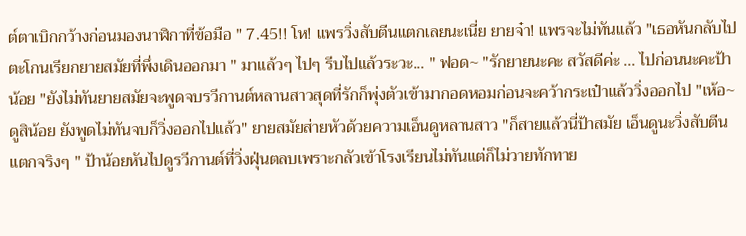ต์ตาเบิกกว้างก่อนมองนาฬิกาที่ข้อมือ " 7.45!! โห! แพรวิ่งสับตีนแตกเลยนะเนี่ย ยายจ๋า! แพรจะไม่ทันแล้ว "เธอหันกลับไปตะโกนเรียกยายสมัยที่พึ่งเดินออกมา " มาแล้วๆ ไปๆ รีบไปแล้วระวะ... " ฟอด~ "รักยายนะคะ สวัสดีค่ะ ... ไปก่อนนะคะป้าน้อย "ยังไม่ทันยายสมัยจะพูดจบรวีกานต์หลานสาวสุดที่รักก็พุ่งตัวเข้ามากอดหอมก่อนจะคว้ากระเป๋าแล้ววิ่งออกไป "เห้อ~ดูสิน้อย ยังพูดไม่ทันจบก็วิ่งออกไปแล้ว" ยายสมัยส่ายหัวด้วยความเอ็นดูหลานสาว "ก็สายแล้วนี่ป้าสมัย เอ็นดูนะวิ่งสับตีนแตกจริงๆ " ป้าน้อยหันไปดูรวีกานต์ที่วิ่งฝุ่นตลบเพราะกลัวเข้าโรงเรียนไม่ทันแต่ก็ไม่วายทักทาย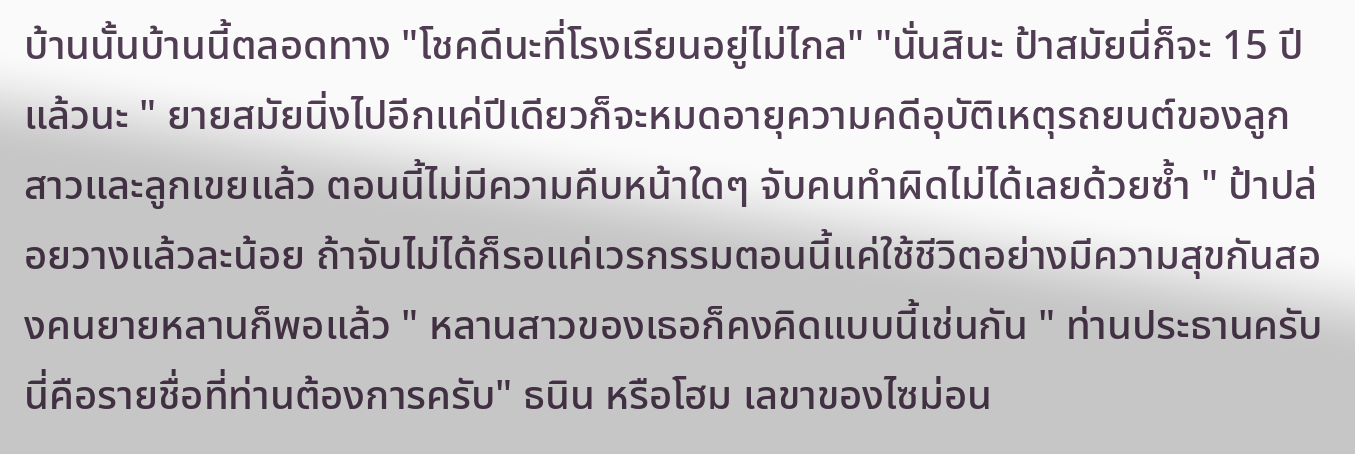บ้านนั้นบ้านนี้ตลอดทาง "โชคดีนะที่โรงเรียนอยู่ไม่ไกล" "นั่นสินะ ป้าสมัยนี่ก็จะ 15 ปีแล้วนะ " ยายสมัยนิ่งไปอีกแค่ปีเดียวก็จะหมดอายุความคดีอุบัติเหตุรถยนต์ของลูกสาวและลูกเขยแล้ว ตอนนี้ไม่มีความคืบหน้าใดๆ จับคนทำผิดไม่ได้เลยด้วยซ้ำ " ป้าปล่อยวางแล้วละน้อย ถ้าจับไม่ได้ก็รอแค่เวรกรรมตอนนี้แค่ใช้ชีวิตอย่างมีความสุขกันสองคนยายหลานก็พอแล้ว " หลานสาวของเธอก็คงคิดแบบนี้เช่นกัน " ท่านประธานครับนี่คือรายชื่อที่ท่านต้องการครับ" ธนิน หรือโฮม เลขาของไซม่อน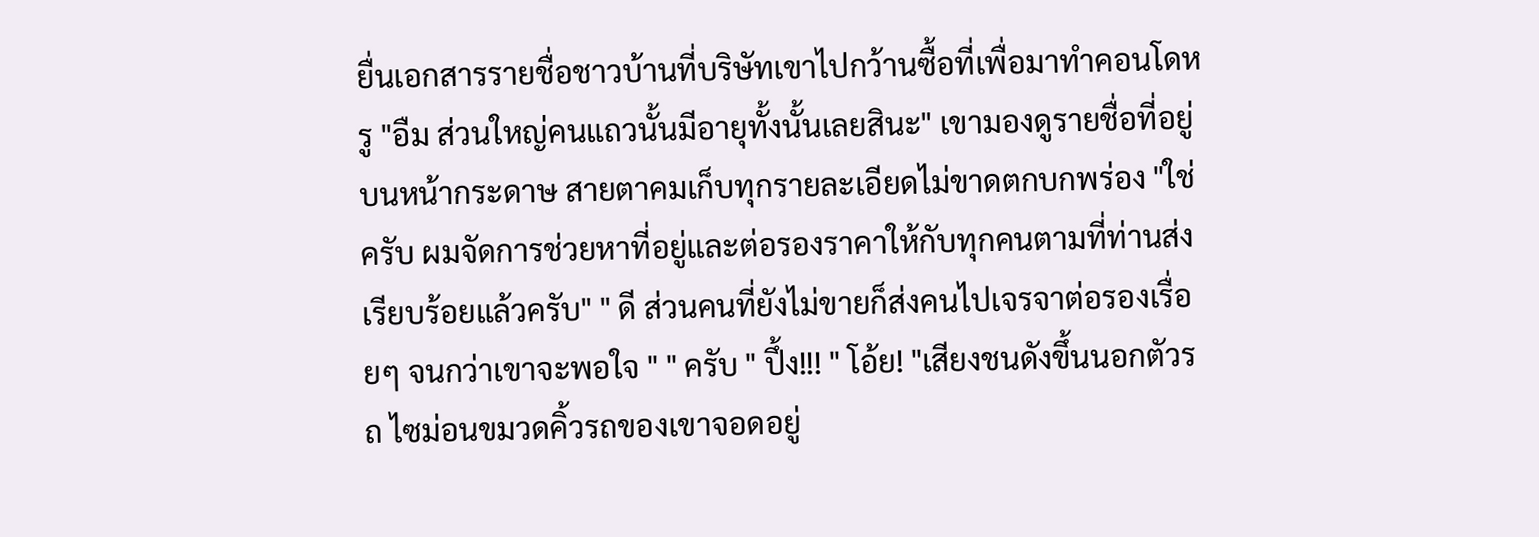ยื่นเอกสารรายชื่อชาวบ้านที่บริษัทเขาไปกว้านซื้อที่เพื่อมาทำคอนโดหรู "อืม ส่วนใหญ่คนแถวนั้นมีอายุทั้งนั้นเลยสินะ" เขามองดูรายชื่อที่อยู่บนหน้ากระดาษ สายตาคมเก็บทุกรายละเอียดไม่ขาดตกบกพร่อง "ใช่ครับ ผมจัดการช่วยหาที่อยู่และต่อรองราคาให้กับทุกคนตามที่ท่านส่งเรียบร้อยแล้วครับ" " ดี ส่วนคนที่ยังไม่ขายก็ส่งคนไปเจรจาต่อรองเรื่อยๆ จนกว่าเขาจะพอใจ " " ครับ " ปึ้ง!!! " โอ้ย! "เสียงชนดังขึ้นนอกตัวรถ ไซม่อนขมวดคิ้วรถของเขาจอดอยู่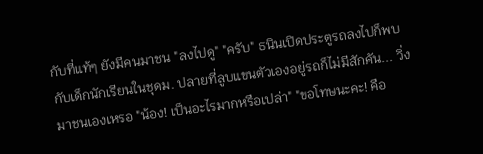กับที่แท้ๆ ยังมีคนมาชน "ลงไปดู" "ครับ" ธนินเปิดประตูรถลงไปก็พบกับเด็กนักเรียนในชุดม. ปลายที่ลูบแขนตัวเองอยู่รถก็ไม่มีสักคัน... วิ่งมาชนเองเหรอ "น้อง! เป็นอะไรมากหรือเปล่า" "ขอโทษนะคะ! คือ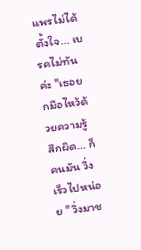แพรไม่ได้ตั้งใจ... เบรคไม่ทันค่ะ "เธอยกมือไหว้ด้วยความรู้สึกผิด... ก็คนมัน วิ่งเร็วไปหน่อย " วิ่งมาช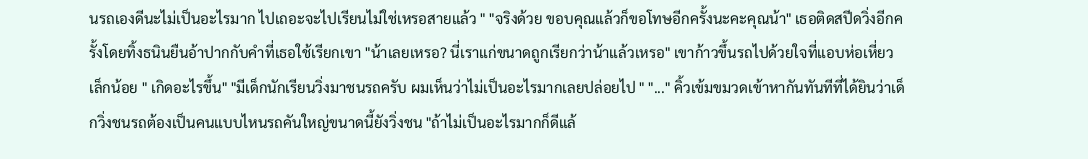นรถเองดีนะไม่เป็นอะไรมาก ไปเถอะจะไปเรียนไม่ใช่เหรอสายแล้ว " "จริงด้วย ขอบคุณแล้วก็ขอโทษอีกครั้งนะคะคุณน้า" เธอติดสปีดวิ่งอีกครั้งโดยทิ้งธนินยืนอ้าปากกับคำที่เธอใช้เรียกเขา "น้าเลยเหรอ? นี่เราแก่ขนาดถูกเรียกว่าน้าแล้วเหรอ" เขาก้าวขึ้นรถไปด้วยใจที่แอบห่อเหี่ยวเล็กน้อย " เกิดอะไรขึ้น" "มีเด็กนักเรียนวิ่งมาชนรถครับ ผมเห็นว่าไม่เป็นอะไรมากเลยปล่อยไป " "..." คิ้วเข้มขมวดเข้าหากันทันทีที่ได้ยินว่าเด็กวิ่งชนรถต้องเป็นคนแบบไหนรถคันใหญ่ขนาดนี้ยังวิ่งชน "ถ้าไม่เป็นอะไรมากก็ดีแล้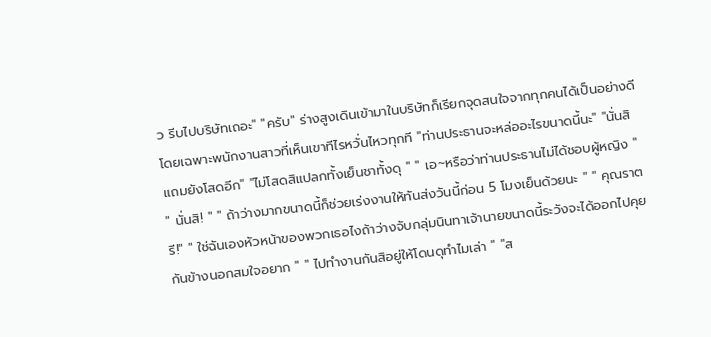ว รีบไปบริษัทเถอะ" "ครับ" ร่างสูงเดินเข้ามาในบริษัทก็เรียกจุดสนใจจากทุกคนได้เป็นอย่างดีโดยเฉพาะพนักงานสาวที่เห็นเขาทีไรหวั่นไหวทุกที "ท่านประธานจะหล่ออะไรขนาดนี้นะ" "นั่นสิแถมยังโสดอีก" "ไม่โสดสิแปลกทั้งเย็นชาทั้งดุ " " เอ~หรือว่าท่านประธานไม่ได้ชอบผู้หญิง " " นั่นสิ! " " ถ้าว่างมากขนาดนี้ก็ช่วยเร่งงานให้ทันส่งวันนี้ก่อน 5 โมงเย็นด้วยนะ " " คุณราตรี!" " ใช่ฉันเองหัวหน้าของพวกเธอไงถ้าว่างจับกลุ่มนินทาเจ้านายขนาดนี้ระวังจะได้ออกไปคุยกันข้างนอกสมใจอยาก " " ไปทำงานกันสิอยู่ให้โดนดุทำไมเล่า " "ส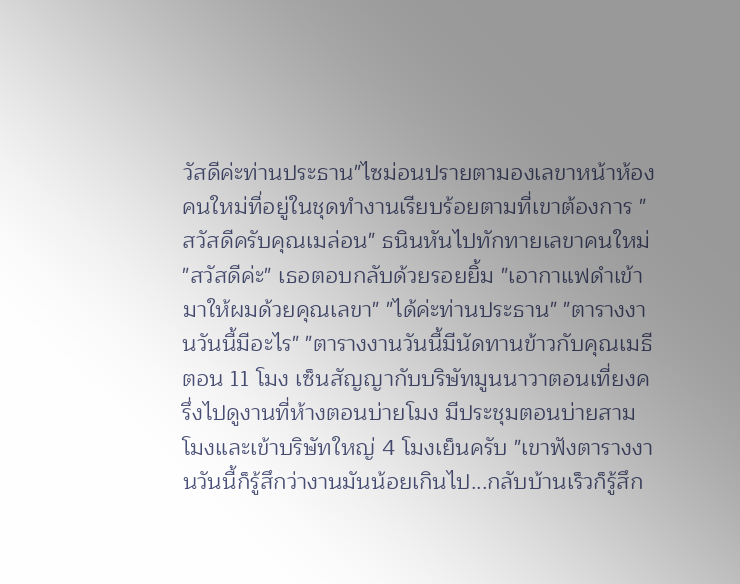วัสดีค่ะท่านประธาน"ไซม่อนปรายตามองเลขาหน้าห้องคนใหม่ที่อยู่ในชุดทำงานเรียบร้อยตามที่เขาต้องการ "สวัสดีครับคุณเมล่อน" ธนินหันไปทักทายเลขาคนใหม่ "สวัสดีค่ะ" เธอตอบกลับด้วยรอยยิ้ม "เอากาแฟดำเข้ามาให้ผมด้วยคุณเลขา" "ได้ค่ะท่านประธาน" "ตารางงานวันนี้มีอะไร" "ตารางงานวันนี้มีนัดทานข้าวกับคุณเมธีตอน 11 โมง เซ็นสัญญากับบริษัทมูนนาวาตอนเที่ยงครึ่งไปดูงานที่ห้างตอนบ่ายโมง มีประชุมตอนบ่ายสามโมงและเข้าบริษัทใหญ่ 4 โมงเย็นครับ "เขาฟังตารางงานวันนี้ก็รู้สึกว่างานมันน้อยเกินไป...กลับบ้านเร็วก็รู้สึก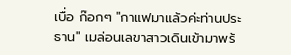เบื่อ ก๊อกๆ "กาแฟมาแล้วค่ะท่านประธาน" เมล่อนเลขาสาวเดินเข้ามาพร้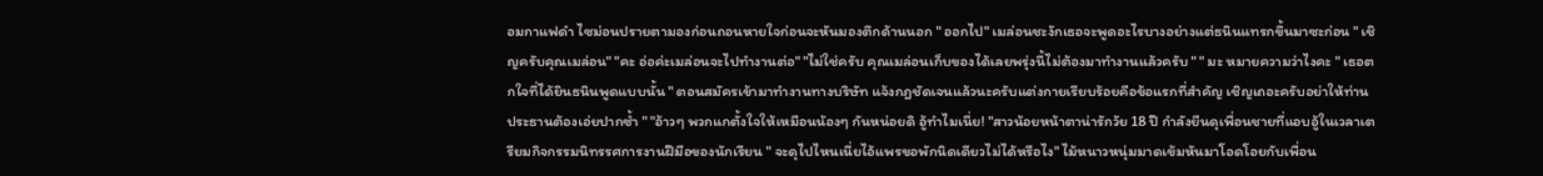อมกาแฟดำ ไซม่อนปรายตามองก่อนถอนหายใจก่อนจะหันมองตึกด้านนอก " ออกไป" เมล่อนชะงักเธอจะพูดอะไรบางอย่างแต่ธนินแทรกขึ้นมาซะก่อน " เชิญครับคุณเมล่อน" "คะ อ่อค่ะเมล่อนจะไปทำงานต่อ" "ไม่ใช่ครับ คุณเมล่อนเก็บของได้เลยพรุ่งนี้ไม่ต้องมาทำงานแล้วครับ " " มะ หมายความว่าไงคะ " เธอตกใจที่ได้ยินธนินพูดแบบนั้น " ตอนสมัครเข้ามาทำงานทางบริษัท แจ้งกฎชัดเจนแล้วนะครับแต่งกายเรียบร้อยคือข้อแรกที่สำคัญ เชิญเถอะครับอย่าให้ท่านประธานต้องเอ่ยปากซ้ำ " "อ้าวๆ พวกแกตั้งใจให้เหมือนน้องๆ กันหน่อยดิ อู้ทำไมเนี่ย! "สาวน้อยหน้าตาน่ารักวัย 18 ปี กำลังยืนดุเพื่อนชายที่แอบอู้ในเวลาเตรียมกิจกรรมนิทรรศการงานฝีมือของนักเรียน " จะดุไปไหนเนี่ยไอ้แพรขอพักนิดเดียวไม่ได้หรือไง" ไม้หนาวหนุ่มมาดเข้มหันมาโอดโอยกับเพื่อน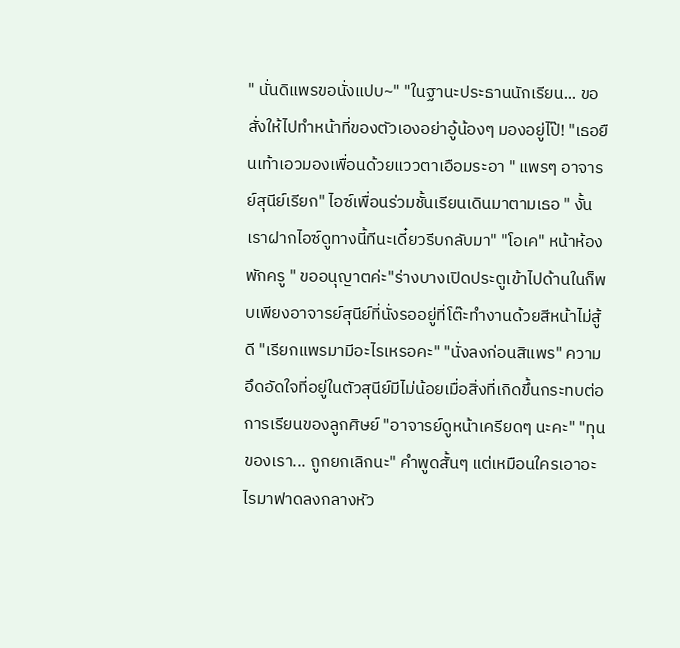" นั่นดิแพรขอนั่งแปบ~" "ในฐานะประธานนักเรียน... ขอสั่งให้ไปทำหน้าที่ของตัวเองอย่าอู้น้องๆ มองอยู่ไป๊! "เธอยืนเท้าเอวมองเพื่อนด้วยแววตาเอือมระอา " แพรๆ อาจารย์สุนีย์เรียก" ไอซ์เพื่อนร่วมชั้นเรียนเดินมาตามเธอ " งั้นเราฝากไอซ์ดูทางนี้ทีนะเดี๋ยวรีบกลับมา" "โอเค" หน้าห้องพักครู " ขออนุญาตค่ะ"ร่างบางเปิดประตูเข้าไปด้านในก็พบเพียงอาจารย์สุนีย์ที่นั่งรออยู่ที่โต๊ะทำงานด้วยสีหน้าไม่สู้ดี "เรียกแพรมามีอะไรเหรอคะ" "นั่งลงก่อนสิแพร" ความอึดอัดใจที่อยู่ในตัวสุนีย์มีไม่น้อยเมื่อสิ่งที่เกิดขึ้นกระทบต่อการเรียนของลูกศิษย์ "อาจารย์ดูหน้าเครียดๆ นะคะ" "ทุนของเรา... ถูกยกเลิกนะ" คำพูดสั้นๆ แต่เหมือนใครเอาอะไรมาฟาดลงกลางหัว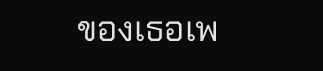ของเธอเพ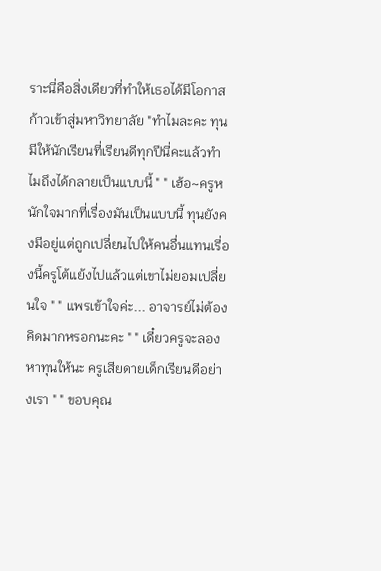ราะนี่คือสิ่งเดียวที่ทำให้เธอได้มีโอกาสก้าวเข้าสู่มหาวิทยาลัย "ทำไมละคะ ทุนมีให้นักเรียนที่เรียนดีทุกปีนี่คะแล้วทำไมถึงได้กลายเป็นแบบนี้ " " เฮ้อ~ครูหนักใจมากที่เรื่องมันเป็นแบบนี้ ทุนยังคงมีอยู่แต่ถูกเปลี่ยนไปให้คนอื่นแทนเรี่องนี้ครูโต้แย้งไปแล้วแต่เขาไม่ยอมเปลี่ยนใจ " " แพรเข้าใจค่ะ... อาจารย์ไม่ต้องคิดมากหรอกนะคะ " " เดี๋ยวครูจะลองหาทุนให้นะ ครูเสียดายเด็กเรียนดีอย่างเรา " " ขอบคุณ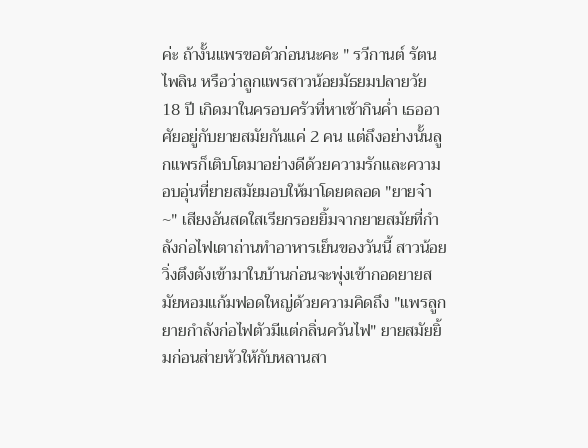ค่ะ ถ้างั้นแพรขอตัวก่อนนะคะ " รวีกานต์ รัตนไพลิน หรือว่าลูกแพรสาวน้อยมัธยมปลายวัย 18 ปี เกิดมาในครอบครัวที่หาเช้ากินค่ำ เธออาศัยอยู่กับยายสมัยกันแค่ 2 คน แต่ถึงอย่างนั้นลูกแพรก็เติบโตมาอย่างดีด้วยความรักและความอบอุ่นที่ยายสมัยมอบให้มาโดยตลอด "ยายจ๋า~" เสียงอันสดใสเรียกรอยยิ้มจากยายสมัยที่กำลังก่อไฟเตาถ่านทำอาหารเย็นของวันนี้ สาวน้อยวิ่งตึงตังเข้ามาในบ้านก่อนจะพุ่งเข้ากอดยายสมัยหอมแก้มฟอดใหญ่ด้วยความคิดถึง "แพรลูกยายกำลังก่อไฟตัวมีแต่กลิ่นควันไฟ" ยายสมัยยิ้มก่อนส่ายหัวให้กับหลานสา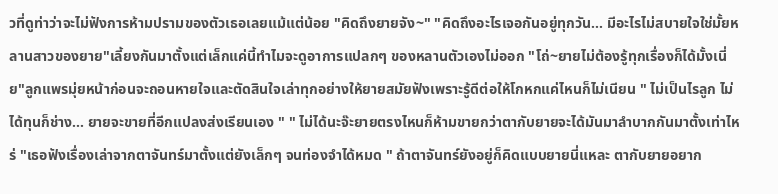วที่ดูท่าว่าจะไม่ฟังการห้ามปรามของตัวเธอเลยแม้แต่น้อย "คิดถึงยายจัง~" "คิดถึงอะไรเจอกันอยู่ทุกวัน... มีอะไรไม่สบายใจใช่มั้ยหลานสาวของยาย"เลี้ยงกันมาตั้งแต่เล็กแค่นี้ทำไมจะดูอาการแปลกๆ ของหลานตัวเองไม่ออก "โถ่~ยายไม่ต้องรู้ทุกเรื่องก็ได้มั้งเนี่ย"ลูกแพรมุ่ยหน้าก่อนจะถอนหายใจและตัดสินใจเล่าทุกอย่างให้ยายสมัยฟังเพราะรู้ดีต่อให้โกหกแค่ไหนก็ไม่เนียน " ไม่เป็นไรลูก ไม่ได้ทุนก็ช่าง... ยายจะขายที่อีกแปลงส่งเรียนเอง " " ไม่ได้นะจ๊ะยายตรงไหนก็ห้ามขายกว่าตากับยายจะได้มันมาลำบากกันมาตั้งเท่าไหร่ "เธอฟังเรื่องเล่าจากตาจันทร์มาตั้งแต่ยังเล็กๆ จนท่องจำได้หมด " ถ้าตาจันทร์ยังอยู่ก็คิดแบบยายนี่แหละ ตากับยายอยาก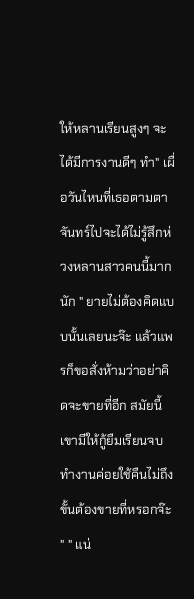ให้หลานเรียนสูงๆ จะได้มีการงานดีๆ ทำ" เผื่อวันไหนที่เธอตามตาจันทร์ไปจะได้ไม่รู้สึกห่วงหลานสาวคนนี้มากนัก " ยายไม่ต้องคิดแบบนั้นเลยนะจ๊ะ แล้วแพรก็ขอสั่งห้ามว่าอย่าคิดจะขายที่อีก สมัยนี้เขามีให้กู้ยืมเรียนจบทำงานค่อยใช้คืนไม่ถึงขั้นต้องขายที่หรอกจ๊ะ " " แน่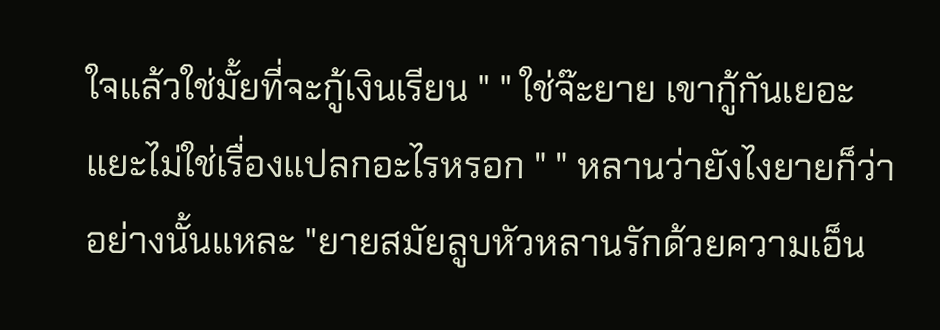ใจแล้วใช่มั้ยที่จะกู้เงินเรียน " " ใช่จ๊ะยาย เขากู้กันเยอะแยะไม่ใช่เรื่องแปลกอะไรหรอก " " หลานว่ายังไงยายก็ว่าอย่างนั้นแหละ "ยายสมัยลูบหัวหลานรักด้วยความเอ็น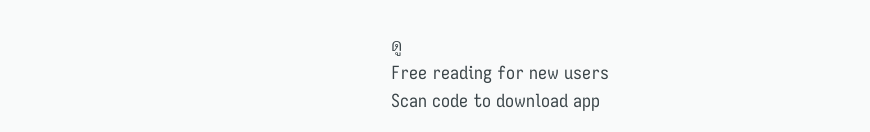ดู
Free reading for new users
Scan code to download app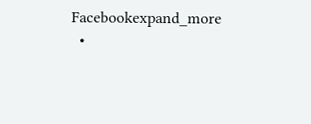Facebookexpand_more
  •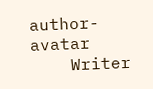author-avatar
    Writer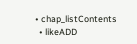• chap_listContents
  • likeADD